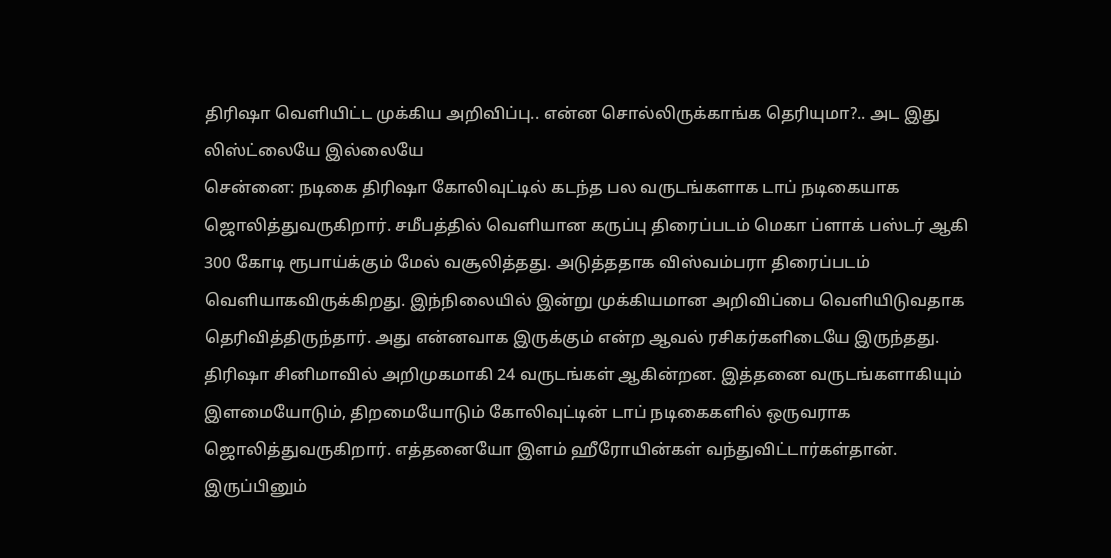திரிஷா வெளியிட்ட முக்கிய அறிவிப்பு.. என்ன சொல்லிருக்காங்க தெரியுமா?.. அட இது லிஸ்ட்லையே இல்லையே
சென்னை: நடிகை திரிஷா கோலிவுட்டில் கடந்த பல வருடங்களாக டாப் நடிகையாக ஜொலித்துவருகிறார். சமீபத்தில் வெளியான கருப்பு திரைப்படம் மெகா ப்ளாக் பஸ்டர் ஆகி 300 கோடி ரூபாய்க்கும் மேல் வசூலித்தது. அடுத்ததாக விஸ்வம்பரா திரைப்படம் வெளியாகவிருக்கிறது. இந்நிலையில் இன்று முக்கியமான அறிவிப்பை வெளியிடுவதாக தெரிவித்திருந்தார். அது என்னவாக இருக்கும் என்ற ஆவல் ரசிகர்களிடையே இருந்தது.
திரிஷா சினிமாவில் அறிமுகமாகி 24 வருடங்கள் ஆகின்றன. இத்தனை வருடங்களாகியும் இளமையோடும், திறமையோடும் கோலிவுட்டின் டாப் நடிகைகளில் ஒருவராக ஜொலித்துவருகிறார். எத்தனையோ இளம் ஹீரோயின்கள் வந்துவிட்டார்கள்தான். இருப்பினும்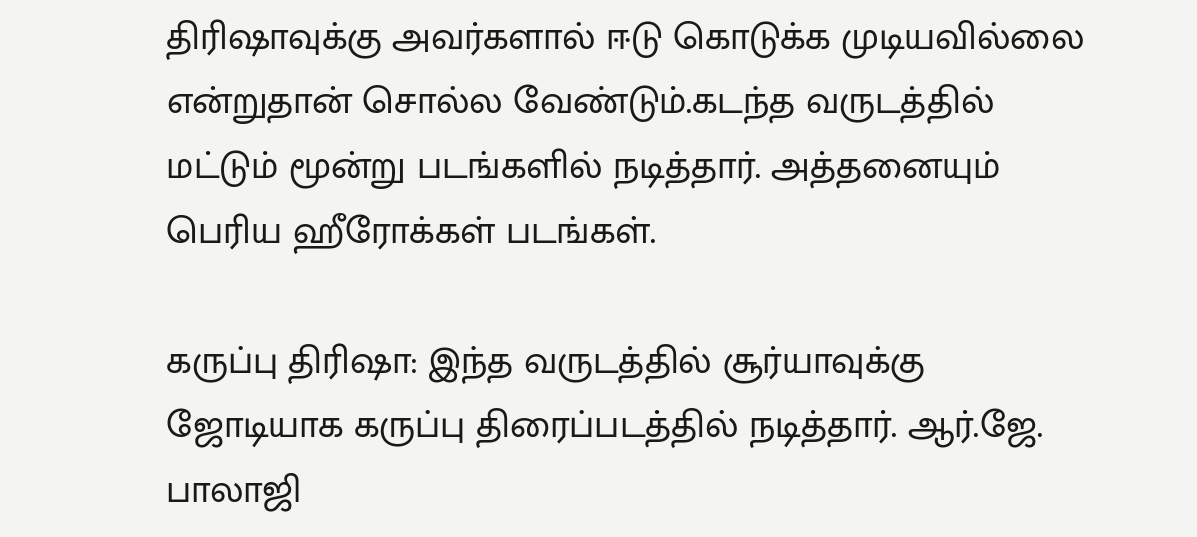திரிஷாவுக்கு அவர்களால் ஈடு கொடுக்க முடியவில்லை என்றுதான் சொல்ல வேண்டும்.கடந்த வருடத்தில் மட்டும் மூன்று படங்களில் நடித்தார். அத்தனையும் பெரிய ஹீரோக்கள் படங்கள்.

கருப்பு திரிஷா: இந்த வருடத்தில் சூர்யாவுக்கு ஜோடியாக கருப்பு திரைப்படத்தில் நடித்தார். ஆர்.ஜே. பாலாஜி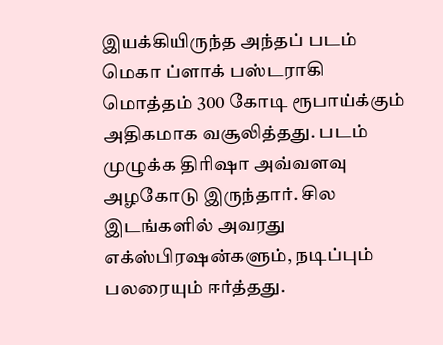இயக்கியிருந்த அந்தப் படம் மெகா ப்ளாக் பஸ்டராகி மொத்தம் 300 கோடி ரூபாய்க்கும் அதிகமாக வசூலித்தது. படம் முழுக்க திரிஷா அவ்வளவு அழகோடு இருந்தார். சில இடங்களில் அவரது எக்ஸ்பிரஷன்களும், நடிப்பும் பலரையும் ஈர்த்தது.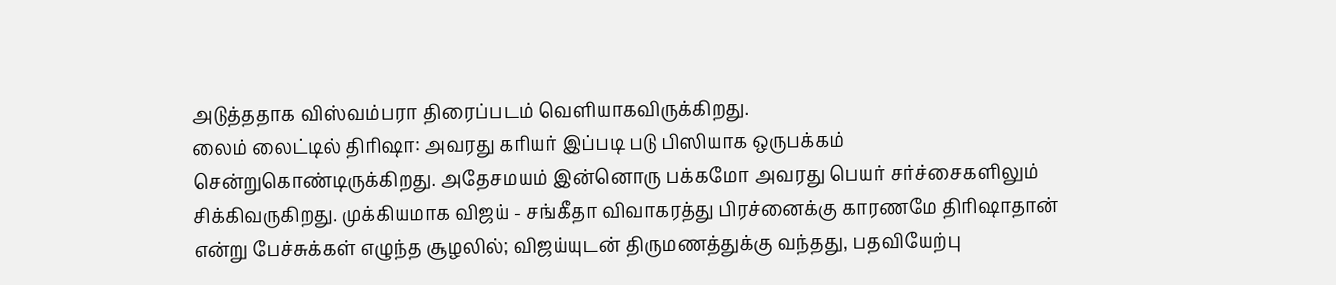அடுத்ததாக விஸ்வம்பரா திரைப்படம் வெளியாகவிருக்கிறது.
லைம் லைட்டில் திரிஷா: அவரது கரியர் இப்படி படு பிஸியாக ஒருபக்கம் சென்றுகொண்டிருக்கிறது. அதேசமயம் இன்னொரு பக்கமோ அவரது பெயர் சர்ச்சைகளிலும் சிக்கிவருகிறது. முக்கியமாக விஜய் - சங்கீதா விவாகரத்து பிரச்னைக்கு காரணமே திரிஷாதான் என்று பேச்சுக்கள் எழுந்த சூழலில்; விஜய்யுடன் திருமணத்துக்கு வந்தது, பதவியேற்பு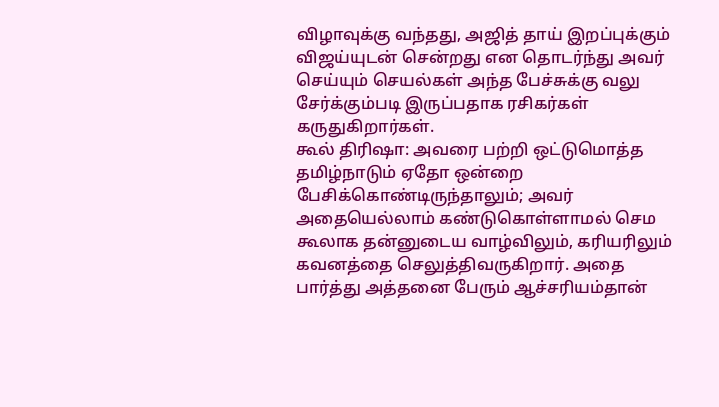விழாவுக்கு வந்தது, அஜித் தாய் இறப்புக்கும் விஜய்யுடன் சென்றது என தொடர்ந்து அவர் செய்யும் செயல்கள் அந்த பேச்சுக்கு வலு சேர்க்கும்படி இருப்பதாக ரசிகர்கள் கருதுகிறார்கள்.
கூல் திரிஷா: அவரை பற்றி ஒட்டுமொத்த தமிழ்நாடும் ஏதோ ஒன்றை பேசிக்கொண்டிருந்தாலும்; அவர் அதையெல்லாம் கண்டுகொள்ளாமல் செம கூலாக தன்னுடைய வாழ்விலும், கரியரிலும் கவனத்தை செலுத்திவருகிறார். அதை பார்த்து அத்தனை பேரும் ஆச்சரியம்தான்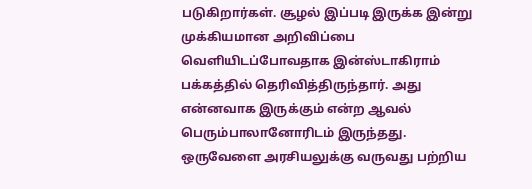படுகிறார்கள். சூழல் இப்படி இருக்க இன்று முக்கியமான அறிவிப்பை வெளியிடப்போவதாக இன்ஸ்டாகிராம் பக்கத்தில் தெரிவித்திருந்தார். அது என்னவாக இருக்கும் என்ற ஆவல் பெரும்பாலானோரிடம் இருந்தது. ஒருவேளை அரசியலுக்கு வருவது பற்றிய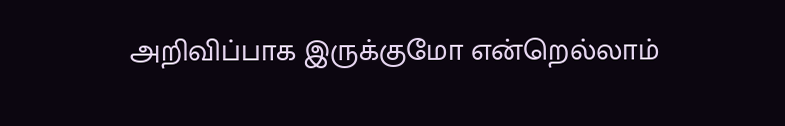அறிவிப்பாக இருக்குமோ என்றெல்லாம்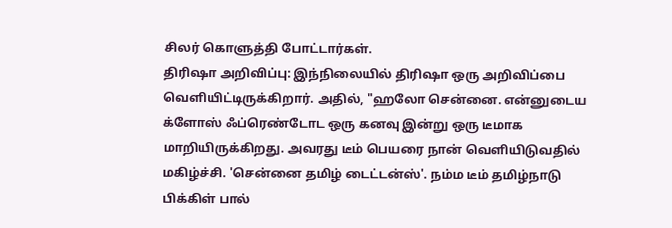சிலர் கொளுத்தி போட்டார்கள்.
திரிஷா அறிவிப்பு: இந்நிலையில் திரிஷா ஒரு அறிவிப்பை வெளியிட்டிருக்கிறார். அதில், "ஹலோ சென்னை. என்னுடைய க்ளோஸ் ஃப்ரெண்டோட ஒரு கனவு இன்று ஒரு டீமாக மாறியிருக்கிறது. அவரது டீம் பெயரை நான் வெளியிடுவதில் மகிழ்ச்சி. 'சென்னை தமிழ் டைட்டன்ஸ்'. நம்ம டீம் தமிழ்நாடு பிக்கிள் பால்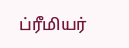ப்ரீமியர்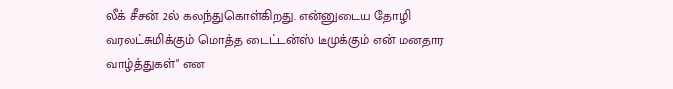லீக் சீசன் 2ல் கலந்துகொள்கிறது. என்னுடைய தோழி வரலட்சுமிக்கும் மொத்த டைட்டன்ஸ் டீமுக்கும் என் மனதார வாழ்த்துகள்" என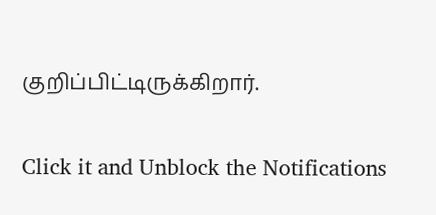குறிப்பிட்டிருக்கிறார்.


Click it and Unblock the Notifications